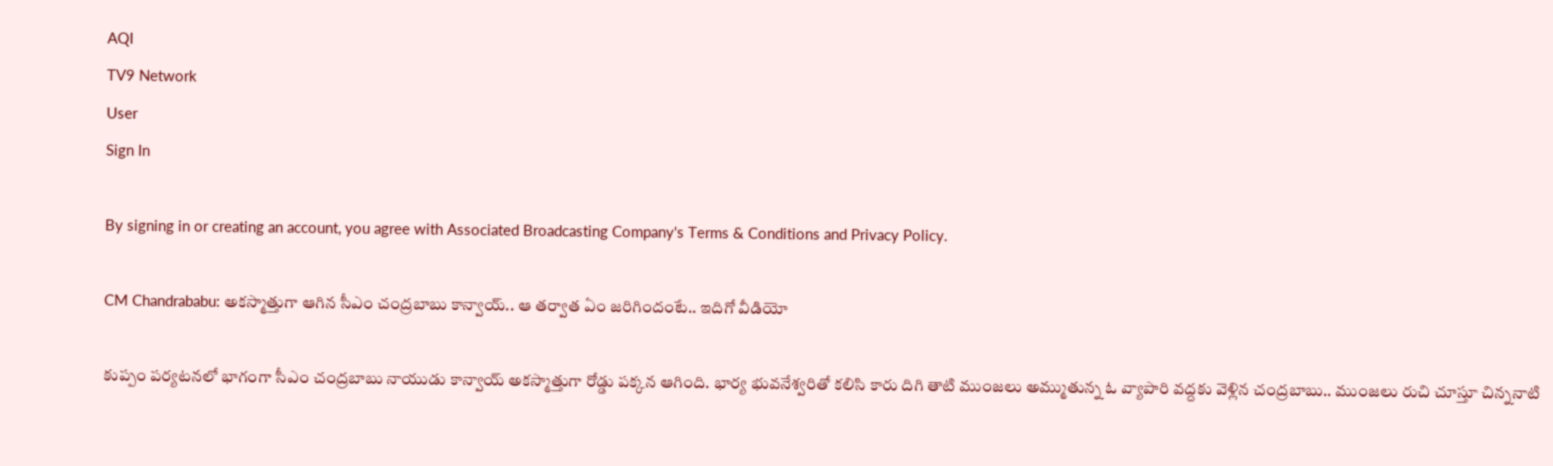AQI
TV9 Network
User
Sign In

By signing in or creating an account, you agree with Associated Broadcasting Company's Terms & Conditions and Privacy Policy.

CM Chandrababu: అకస్మాత్తుగా ఆగిన సీఎం చంద్రబాబు కాన్వాయ్.. ఆ తర్వాత ఏం జరిగిందంటే.. ఇదిగో వీడియో

కుప్పం పర్యటనలో భాగంగా సీఎం చంద్రబాబు నాయుడు కాన్వాయ్ అకస్మాత్తుగా రోడ్డు పక్కన ఆగింది. భార్య భువనేశ్వరితో కలిసి కారు దిగి తాటి ముంజలు అమ్ముతున్న ఓ వ్యాపారి వద్దకు వెళ్లిన చంద్రబాబు.. ముంజలు రుచి చూస్తూ చిన్ననాటి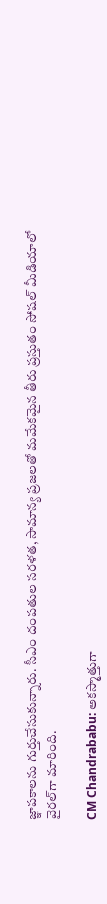జ్ఞాపకాలను గుర్తుచేసుకున్నారు. సీఎం దంపతుల సరళత, సామాన్య ప్రజలతో మమేకమైన తీరు ప్రస్తుతం సోషల్ మీడియాలో వైరల్‌గా మారింది.

CM Chandrababu: అకస్మాత్తుగా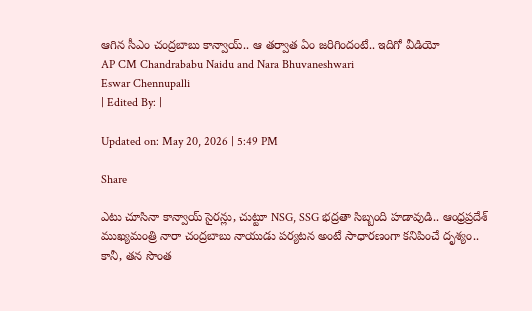ఆగిన సీఎం చంద్రబాబు కాన్వాయ్.. ఆ తర్వాత ఏం జరిగిందంటే.. ఇదిగో వీడియో
AP CM Chandrababu Naidu and Nara Bhuvaneshwari
Eswar Chennupalli
| Edited By: |

Updated on: May 20, 2026 | 5:49 PM

Share

ఎటు చూసినా కాన్వాయ్ సైరన్లు, చుట్టూ NSG, SSG భద్రతా సిబ్బంది హడావుడి.. ఆంధ్రప్రదేశ్ ముఖ్యమంత్రి నారా చంద్రబాబు నాయుడు పర్యటన అంటే సాధారణంగా కనిపించే దృశ్యం.. కానీ, తన సొంత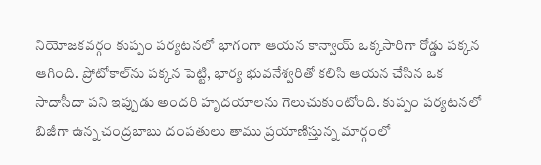నియోజకవర్గం కుప్పం పర్యటనలో భాగంగా ఆయన కాన్వాయ్ ఒక్కసారిగా రోడ్డు పక్కన ఆగింది. ప్రోటోకాల్‌ను పక్కన పెట్టి, భార్య భువనేశ్వరితో కలిసి ఆయన చేసిన ఒక సాదాసీదా పని ఇప్పుడు అందరి హృదయాలను గెలుచుకుంటోంది. కుప్పం పర్యటనలో బిజీగా ఉన్న చంద్రబాబు దంపతులు తాము ప్రయాణిస్తున్న మార్గంలో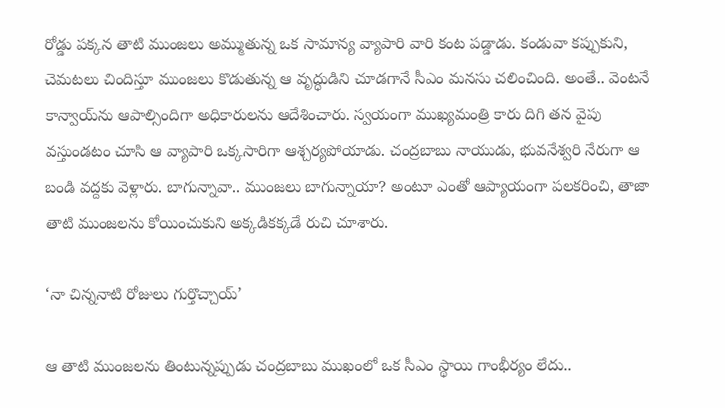రోడ్డు పక్కన తాటి ముంజలు అమ్ముతున్న ఒక సామాన్య వ్యాపారి వారి కంట పడ్డాడు. కండువా కప్పుకుని, చెమటలు చిందిస్తూ ముంజలు కొడుతున్న ఆ వృద్ధుడిని చూడగానే సీఎం మనసు చలించింది. అంతే.. వెంటనే కాన్వాయ్‌ను ఆపాల్సిందిగా అధికారులను ఆదేశించారు. స్వయంగా ముఖ్యమంత్రి కారు దిగి తన వైపు వస్తుండటం చూసి ఆ వ్యాపారి ఒక్కసారిగా ఆశ్చర్యపోయాడు. చంద్రబాబు నాయుడు, భువనేశ్వరి నేరుగా ఆ బండి వద్దకు వెళ్లారు. బాగున్నావా.. ముంజలు బాగున్నాయా? అంటూ ఎంతో ఆప్యాయంగా పలకరించి, తాజా తాటి ముంజలను కోయించుకుని అక్కడికక్కడే రుచి చూశారు.

‘నా చిన్ననాటి రోజులు గుర్తొచ్చాయ్‌’

ఆ తాటి ముంజలను తింటున్నప్పుడు చంద్రబాబు ముఖంలో ఒక సీఎం స్థాయి గాంభీర్యం లేదు..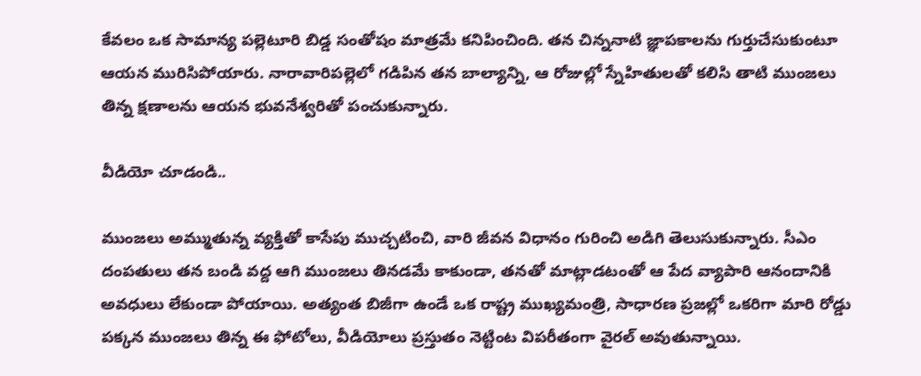కేవలం ఒక సామాన్య పల్లెటూరి బిడ్డ సంతోషం మాత్రమే కనిపించింది. తన చిన్ననాటి జ్ఞాపకాలను గుర్తుచేసుకుంటూ ఆయన మురిసిపోయారు. నారావారిపల్లెలో గడిపిన తన బాల్యాన్ని, ఆ రోజుల్లో స్నేహితులతో కలిసి తాటి ముంజలు తిన్న క్షణాలను ఆయన భువనేశ్వరితో పంచుకున్నారు.

వీడియో చూడండి..

ముంజలు అమ్ముతున్న వ్యక్తితో కాసేపు ముచ్చటించి, వారి జీవన విధానం గురించి అడిగి తెలుసుకున్నారు. సీఎం దంపతులు తన బండి వద్ద ఆగి ముంజలు తినడమే కాకుండా, తనతో మాట్లాడటంతో ఆ పేద వ్యాపారి ఆనందానికి అవధులు లేకుండా పోయాయి. అత్యంత బిజీగా ఉండే ఒక రాష్ట్ర ముఖ్యమంత్రి, సాధారణ ప్రజల్లో ఒకరిగా మారి రోడ్డు పక్కన ముంజలు తిన్న ఈ ఫోటోలు, వీడియోలు ప్రస్తుతం నెట్టింట విపరీతంగా వైరల్ అవుతున్నాయి.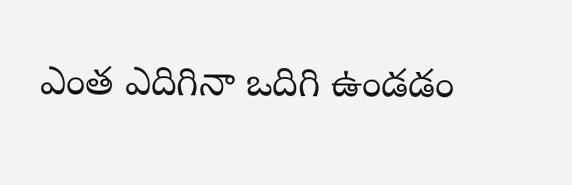ఎంత ఎదిగినా ఒదిగి ఉండడం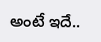అంటే ఇదే..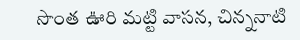సొంత ఊరి మట్టి వాసన, చిన్ననాటి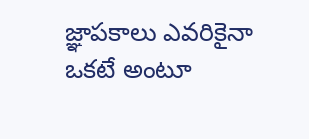జ్ఞాపకాలు ఎవరికైనా ఒకటే అంటూ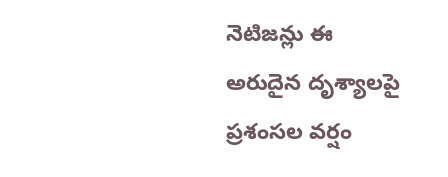నెటిజన్లు ఈ అరుదైన దృశ్యాలపై ప్రశంసల వర్షం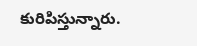కురిపిస్తున్నారు.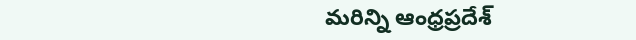మరిన్ని ఆంధ్రప్రదేశ్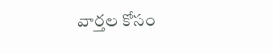వార్తల కోసం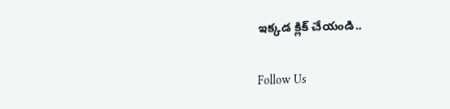ఇక్కడ క్లిక్ చేయండి..

Follow Us